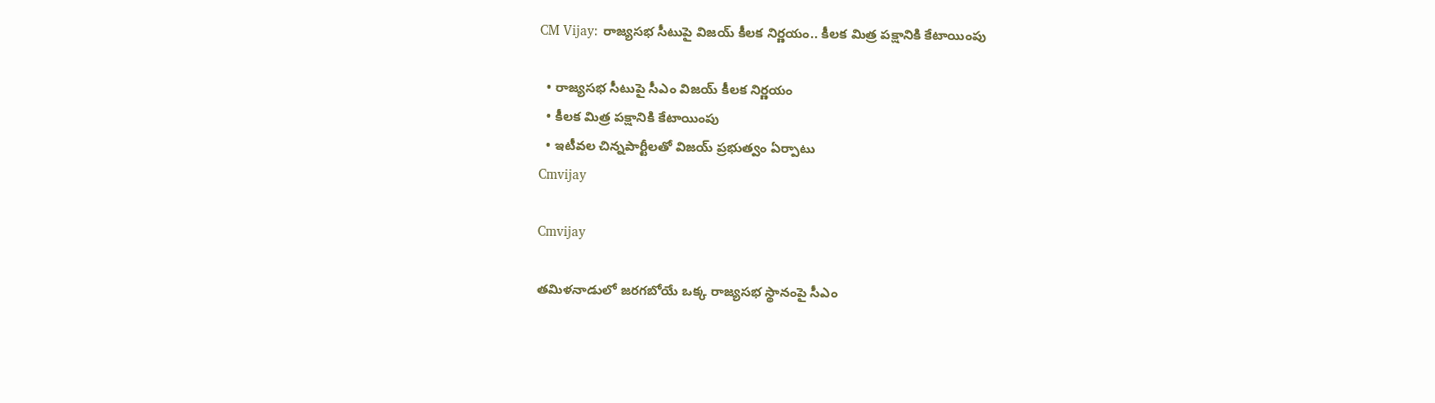CM Vijay: రాజ్యసభ సీటుపై విజయ్ కీలక నిర్ణయం.. కీలక మిత్ర పక్షానికి కేటాయింపు

  • రాజ్యసభ సీటుపై సీఎం విజయ్ కీలక నిర్ణయం
  • కీలక మిత్ర పక్షానికి కేటాయింపు
  • ఇటీవల చిన్నపార్టీలతో విజయ్ ప్రభుత్వం ఏర్పాటు
Cmvijay

Cmvijay

తమిళనాడులో జరగబోయే ఒక్క రాజ్యసభ స్థానంపై సీఎం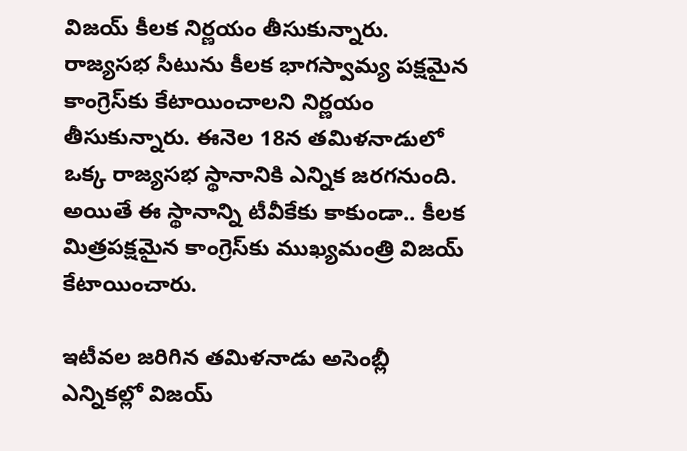విజయ్ కీలక నిర్ణయం తీసుకున్నారు. రాజ్యసభ సీటును కీలక భాగస్వామ్య పక్షమైన కాంగ్రెస్‌కు కేటాయించాలని నిర్ణయం తీసుకున్నారు. ఈనెల 18న తమిళనాడులో ఒక్క రాజ్యసభ స్థానానికి ఎన్నిక జరగనుంది. అయితే ఈ స్థానాన్ని టీవీకేకు కాకుండా.. కీలక మిత్రపక్షమైన కాంగ్రెస్‌కు ముఖ్యమంత్రి విజయ్ కేటాయించారు.

ఇటీవల జరిగిన తమిళనాడు అసెంబ్లీ ఎన్నికల్లో విజయ్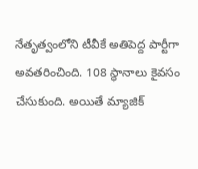నేతృత్వంలోని టీవీకే అతిపెద్ద పార్టీగా అవతరించింది. 108 స్థానాలు కైవసం చేసుకుంది. అయితే మ్యాజిక్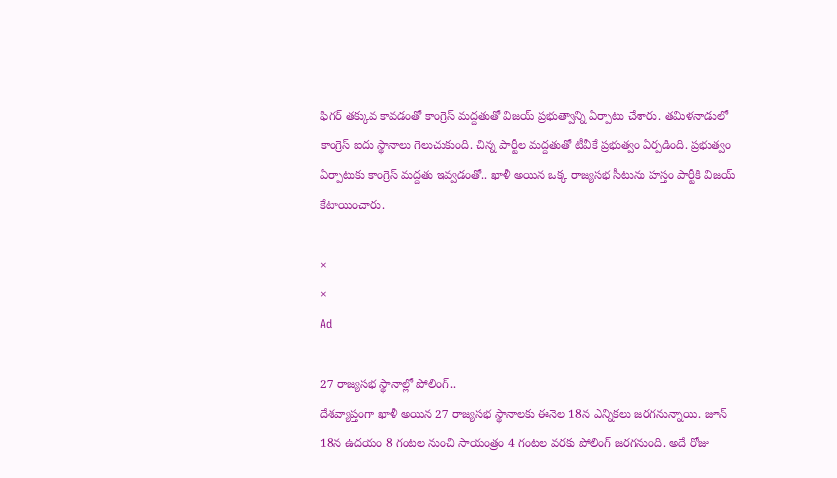ఫిగర్ తక్కువ కావడంతో కాంగ్రెస్ మద్దతుతో విజయ్ ప్రభుత్వాన్ని ఏర్పాటు చేశారు. తమిళనాడులో కాంగ్రెస్ ఐదు స్థానాలు గెలుచుకుంది. చిన్న పార్టీల మద్దతుతో టీవీకే ప్రభుత్వం ఏర్పడింది. ప్రభుత్వం ఏర్పాటుకు కాంగ్రెస్ మద్దతు ఇవ్వడంతో.. ఖాళీ అయిన ఒక్క రాజ్యసభ సీటును హస్తం పార్టీకి విజయ్ కేటాయించారు.

×
×
Ad

27 రాజ్యసభ స్థానాల్లో పోలింగ్..
దేశవ్యాప్తంగా ఖాళీ అయిన 27 రాజ్యసభ స్థానాలకు ఈనెల 18న ఎన్నికలు జరగనున్నాయి. జూన్ 18న ఉదయం 8 గంటల నుంచి సాయంత్రం 4 గంటల వరకు పోలింగ్ జరగనుంది. అదే రోజు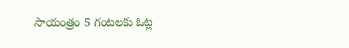సాయంత్రం 5 గంటలకు ఓట్ల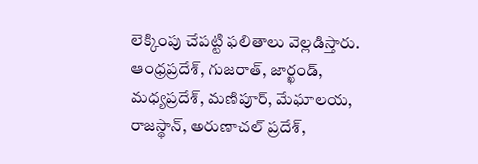లెక్కింపు చేపట్టి ఫలితాలు వెల్లడిస్తారు. ఆంధ్రప్రదేశ్, గుజరాత్, జార్ఖండ్, మధ్యప్రదేశ్, మణిపూర్, మేఘాలయ, రాజస్థాన్, అరుణాచల్ ప్రదేశ్,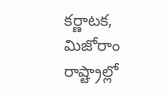కర్ణాటక, మిజోరాం రాష్ట్రాల్లో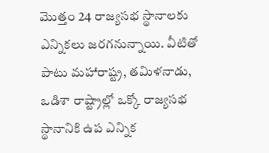మొత్తం 24 రాజ్యసభ స్థానాలకు ఎన్నికలు జరగనున్నాయి. వీటితో పాటు మహారాష్ట్ర, తమిళనాడు, ఒడిశా రాష్ట్రాల్లో ఒక్కో రాజ్యసభ స్థానానికి ఉప ఎన్నిక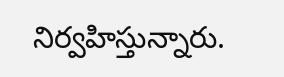నిర్వహిస్తున్నారు.